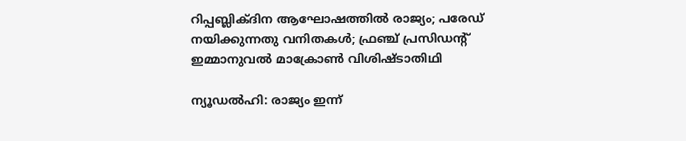റിപ്പബ്ലിക്ദിന ആഘോഷത്തിൽ രാജ്യം; പരേഡ് നയിക്കുന്നതു വനിതകൾ; ഫ്രഞ്ച് പ്രസിഡന്റ് ഇമ്മാനുവൽ മാക്രോൺ വിശിഷ്ടാതിഥി

ന്യൂഡല്‍ഹി: രാജ്യം ഇന്ന്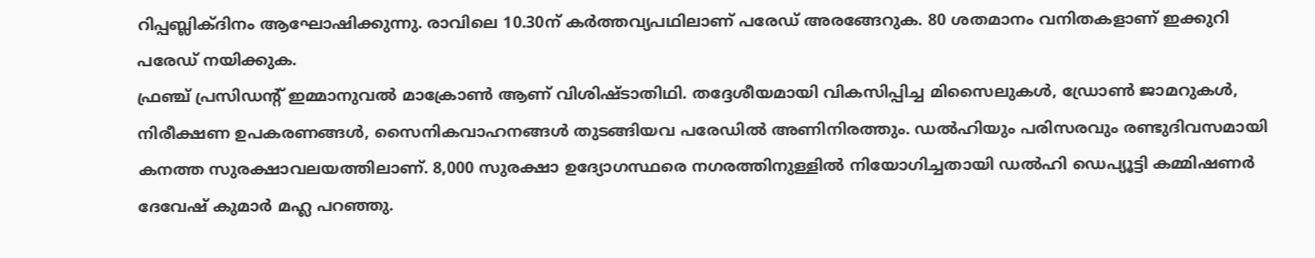റിപ്പബ്ലിക്ദിനം ആഘോഷിക്കുന്നു. രാവിലെ 10.30ന് കര്‍ത്തവ്യപഥിലാണ് പരേഡ് അരങ്ങേറുക. 80 ശതമാനം വനിതകളാണ് ഇക്കുറി പരേഡ് നയിക്കുക.
ഫ്രഞ്ച് പ്രസിഡന്റ് ഇമ്മാനുവല്‍ മാക്രോണ്‍ ആണ് വിശിഷ്ടാതിഥി. തദ്ദേശീയമായി വികസിപ്പിച്ച മിസൈലുകള്‍, ഡ്രോണ്‍ ജാമറുകള്‍, നിരീക്ഷണ ഉപകരണങ്ങള്‍, സൈനികവാഹനങ്ങള്‍ തുടങ്ങിയവ പരേഡില്‍ അണിനിരത്തും. ഡല്‍ഹിയും പരിസരവും രണ്ടുദിവസമായി കനത്ത സുരക്ഷാവലയത്തിലാണ്. 8,000 സുരക്ഷാ ഉദ്യോഗസ്ഥരെ നഗരത്തിനുള്ളില്‍ നിയോഗിച്ചതായി ഡല്‍ഹി ഡെപ്യൂട്ടി കമ്മിഷണര്‍ ദേവേഷ് കുമാര്‍ മഹ്ല പറഞ്ഞു.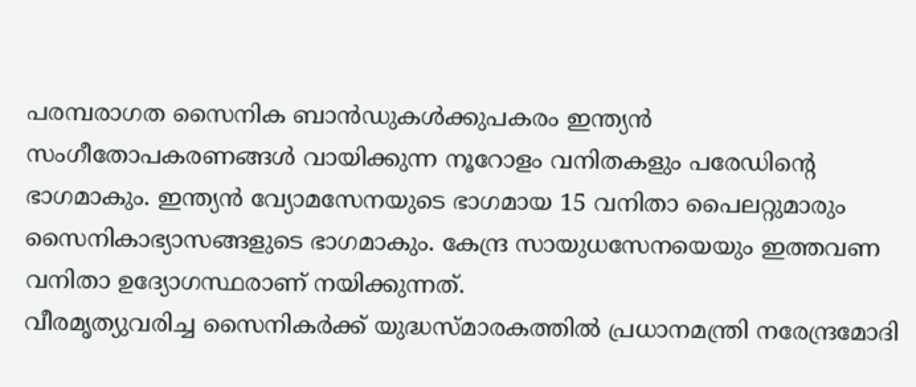പരമ്പരാഗത സൈനിക ബാന്‍ഡുകള്‍ക്കുപകരം ഇന്ത്യന്‍ സംഗീതോപകരണങ്ങള്‍ വായിക്കുന്ന നൂറോളം വനിതകളും പരേഡിന്റെ ഭാഗമാകും. ഇന്ത്യന്‍ വ്യോമസേനയുടെ ഭാഗമായ 15 വനിതാ പൈലറ്റുമാരും സൈനികാഭ്യാസങ്ങളുടെ ഭാഗമാകും. കേന്ദ്ര സായുധസേനയെയും ഇത്തവണ വനിതാ ഉദ്യോഗസ്ഥരാണ് നയിക്കുന്നത്.
വീരമൃത്യുവരിച്ച സൈനികര്‍ക്ക് യുദ്ധസ്മാരകത്തില്‍ പ്രധാനമന്ത്രി നരേന്ദ്രമോദി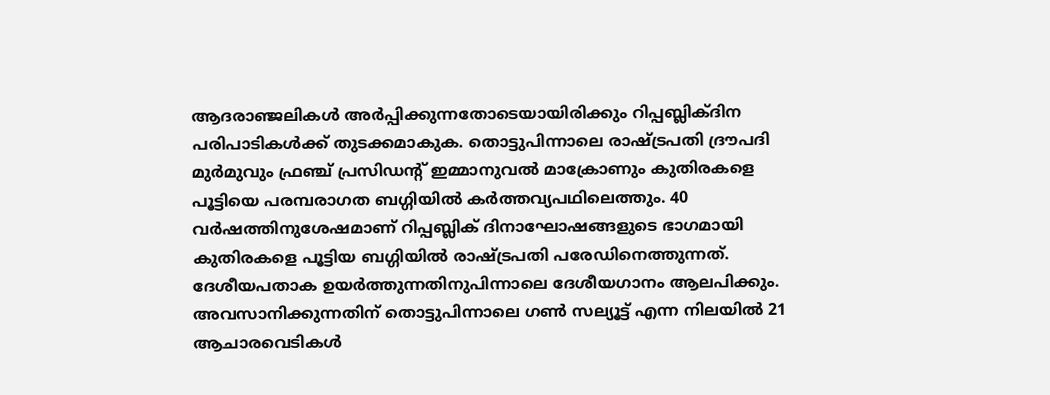ആദരാഞ്ജലികള്‍ അര്‍പ്പിക്കുന്നതോടെയായിരിക്കും റിപ്പബ്ലിക്ദിന പരിപാടികള്‍ക്ക് തുടക്കമാകുക. തൊട്ടുപിന്നാലെ രാഷ്ട്രപതി ദ്രൗപദി മുര്‍മുവും ഫ്രഞ്ച് പ്രസിഡന്റ് ഇമ്മാനുവല്‍ മാക്രോണും കുതിരകളെ പൂട്ടിയെ പരമ്പരാഗത ബഗ്ഗിയില്‍ കര്‍ത്തവ്യപഥിലെത്തും. 40 വര്‍ഷത്തിനുശേഷമാണ് റിപ്പബ്ലിക് ദിനാഘോഷങ്ങളുടെ ഭാഗമായി കുതിരകളെ പൂട്ടിയ ബഗ്ഗിയില്‍ രാഷ്ട്രപതി പരേഡിനെത്തുന്നത്.
ദേശീയപതാക ഉയര്‍ത്തുന്നതിനുപിന്നാലെ ദേശീയഗാനം ആലപിക്കും. അവസാനിക്കുന്നതിന് തൊട്ടുപിന്നാലെ ഗണ്‍ സല്യൂട്ട് എന്ന നിലയില്‍ 21 ആചാരവെടികള്‍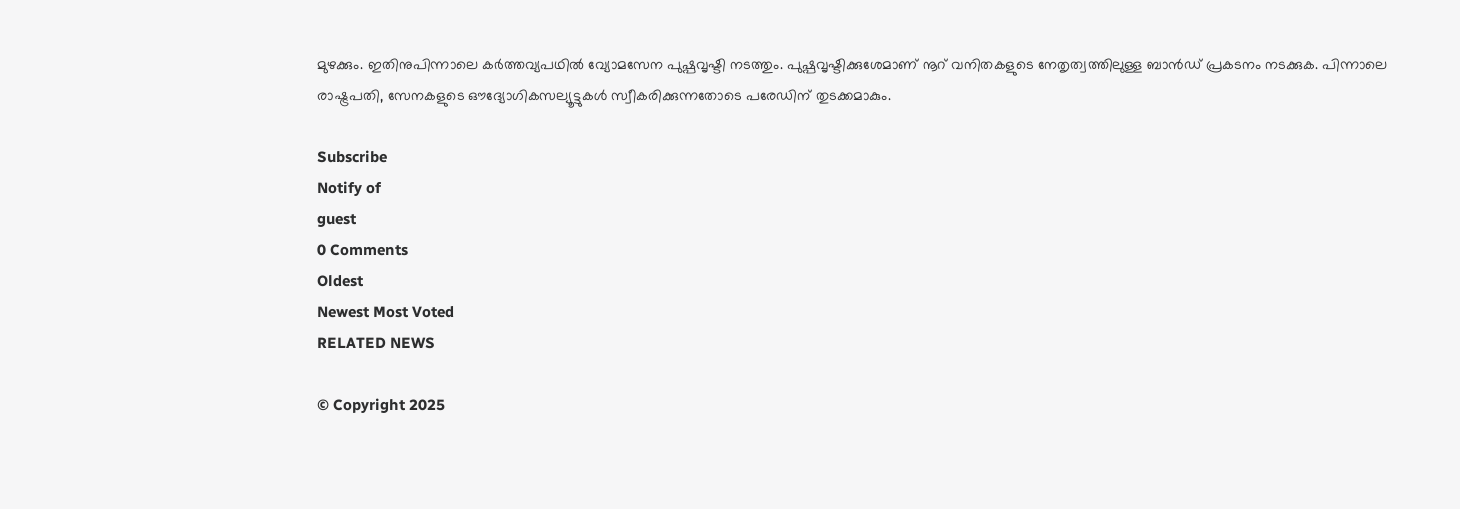മുഴക്കും. ഇതിനുപിന്നാലെ കര്‍ത്തവ്യപഥില്‍ വ്യോമസേന പുഷ്പവൃഷ്ടി നടത്തും. പുഷ്പവൃഷ്ടിക്കുശേമാണ് നൂറ് വനിതകളുടെ നേതൃത്വത്തിലുള്ള ബാന്‍ഡ് പ്രകടനം നടക്കുക. പിന്നാലെ രാഷ്ട്രപതി, സേനകളുടെ ഔദ്യോഗികസല്യൂട്ടുകള്‍ സ്വീകരിക്കുന്നതോടെ പരേഡിന് തുടക്കമാകും.

Subscribe
Notify of
guest
0 Comments
Oldest
Newest Most Voted
RELATED NEWS

© Copyright 2025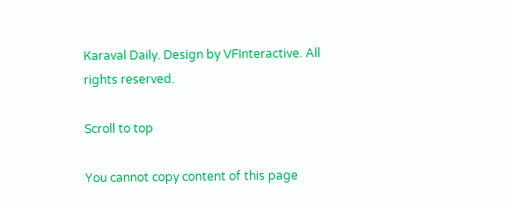Karaval Daily. Design by VFInteractive. All rights reserved.

Scroll to top

You cannot copy content of this page